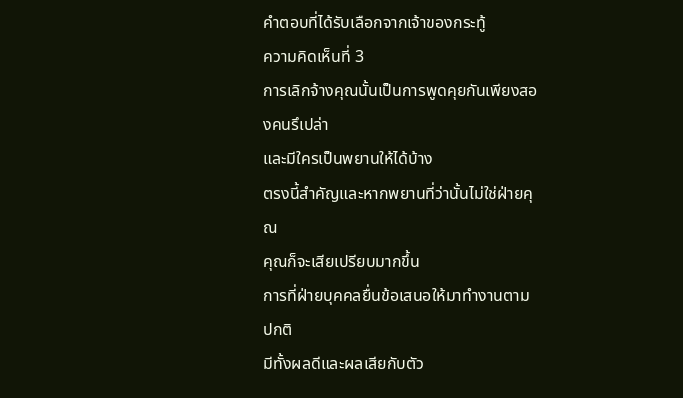คำตอบที่ได้รับเลือกจากเจ้าของกระทู้
ความคิดเห็นที่ 3
การเลิกจ้างคุณนั้นเป็นการพูดคุยกันเพียงสองคนรึเปล่า
และมีใครเป็นพยานให้ได้บ้าง
ตรงนี้สำคัญและหากพยานที่ว่านั้นไม่ใช่ฝ่ายคุณ
คุณก็จะเสียเปรียบมากขึ้น
การที่ฝ่ายบุคคลยื่นข้อเสนอให้มาทำงานตามปกติ
มีทั้งผลดีและผลเสียกับตัว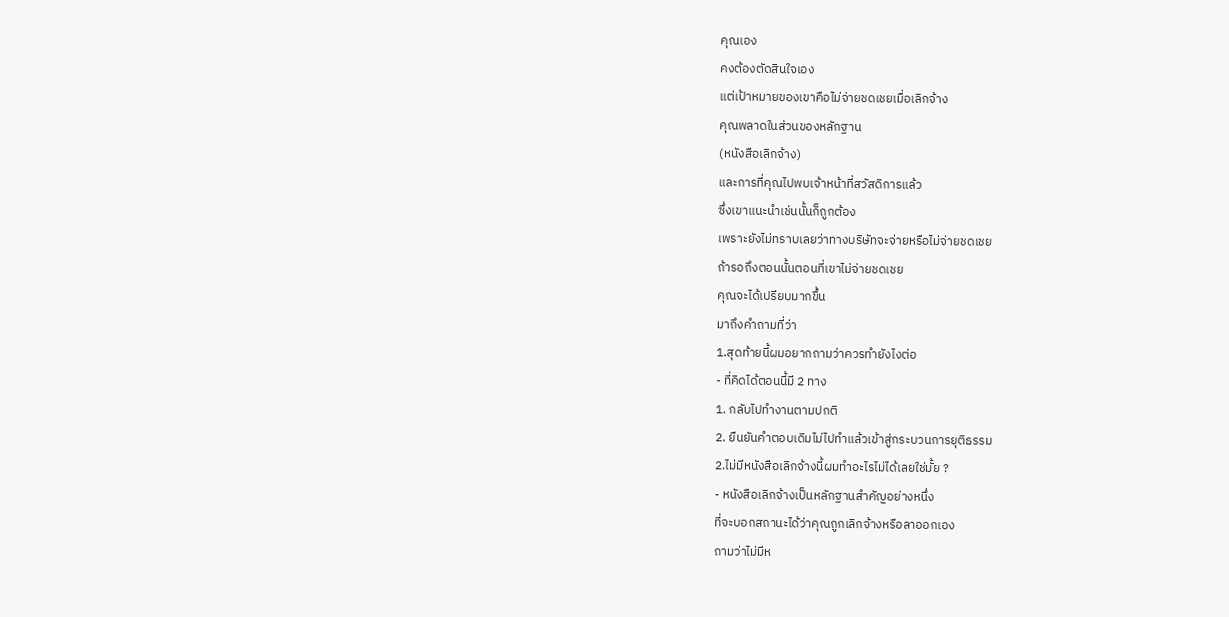คุณเอง
คงต้องตัดสินใจเอง
แต่เป้าหมายของเขาคือไม่จ่ายชดเชยเมื่อเลิกจ้าง
คุณพลาดในส่วนของหลักฐาน
(หนังสือเลิกจ้าง)
และการที่คุณไปพบเจ้าหน้าที่สวัสดิการแล้ว
ซึ่งเขาแนะนำเช่นนั้นก็ถูกต้อง
เพราะยังไม่ทราบเลยว่าทางบริษัทจะจ่ายหรือไม่จ่ายชดเชย
ถ้ารอถึงตอนนั้นตอนที่เขาไม่จ่ายชดเชย
คุณจะได้เปรียบมากขึ้น
มาถึงคำถามที่ว่า
1.สุดท้ายนี้ผมอยากถามว่าควรทำยังไงต่อ
- ที่คิดได้ตอนนี้มี 2 ทาง
1. กลับไปทำงานตามปกติ
2. ยืนยันคำตอบเดิมไม่ไปทำแล้วเข้าสู่กระบวนการยุติธรรม
2.ไม่มีหนังสือเลิกจ้างนี้ผมทำอะไรไม่ได้เลยใช่มั้ย ?
- หนังสือเลิกจ้างเป็นหลักฐานสำคัญอย่างหนึ่ง
ที่จะบอกสถานะได้ว่าคุณถูกเลิกจ้างหรือลาออกเอง
ถามว่าไม่มีห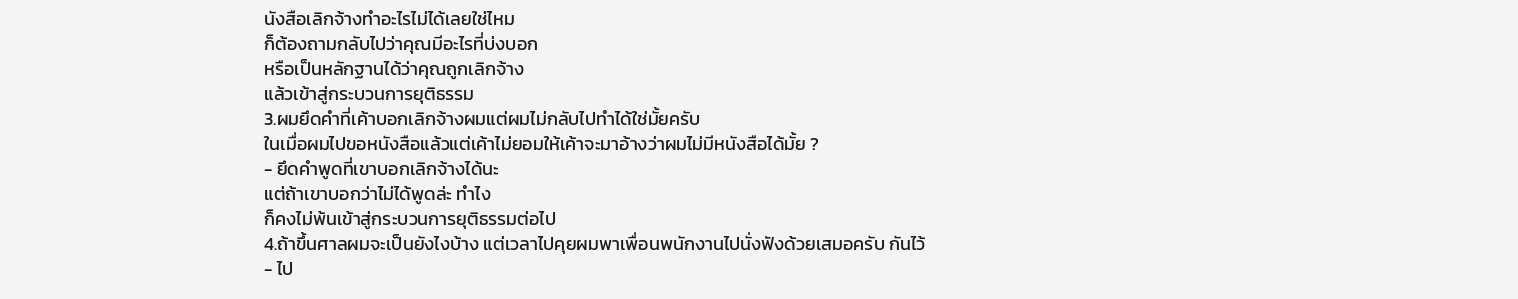นังสือเลิกจ้างทำอะไรไม่ได้เลยใช่ไหม
ก็ต้องถามกลับไปว่าคุณมีอะไรที่บ่งบอก
หรือเป็นหลักฐานได้ว่าคุณถูกเลิกจ้าง
แล้วเข้าสู่กระบวนการยุติธรรม
3.ผมยึดคำที่เค้าบอกเลิกจ้างผมแต่ผมไม่กลับไปทำได้ใช่มั้ยครับ
ในเมื่อผมไปขอหนังสือแล้วแต่เค้าไม่ยอมให้เค้าจะมาอ้างว่าผมไม่มีหนังสือได้มั้ย ?
- ยึดคำพูดที่เขาบอกเลิกจ้างได้นะ
แต่ถ้าเขาบอกว่าไม่ได้พูดล่ะ ทำไง
ก็คงไม่พ้นเข้าสู่กระบวนการยุติธรรมต่อไป
4.ถ้าขึ้นศาลผมจะเป็นยังไงบ้าง แต่เวลาไปคุยผมพาเพื่อนพนักงานไปนั่งฟังด้วยเสมอครับ กันไว้
- ไป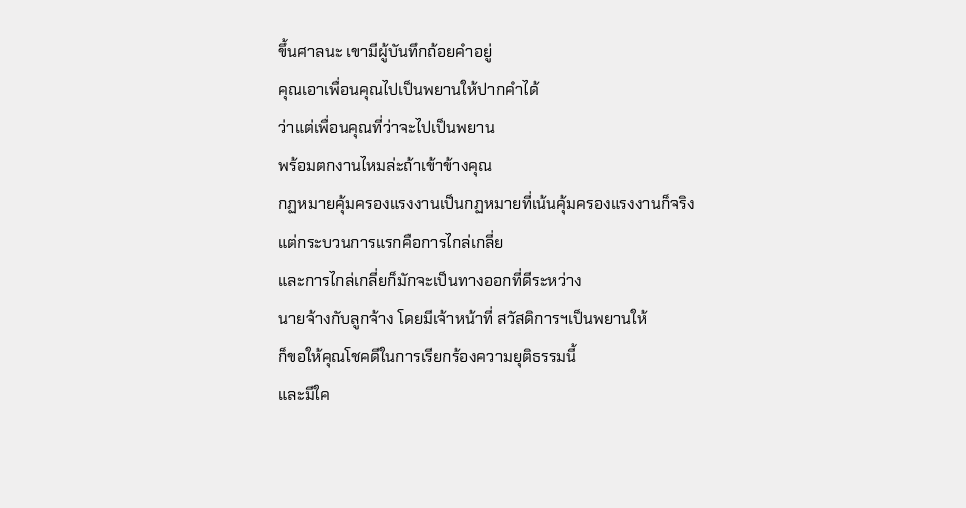ขึ้นศาลนะ เขามีผู้บันทึกถ้อยคำอยู่
คุณเอาเพื่อนคุณไปเป็นพยานให้ปากคำได้
ว่าแต่เพื่อนคุณที่ว่าจะไปเป็นพยาน
พร้อมตกงานไหมล่ะถ้าเข้าข้างคุณ
กฏหมายคุ้มครองแรงงานเป็นกฏหมายที่เน้นคุ้มครองแรงงานก็จริง
แต่กระบวนการแรกคือการไกล่เกลี่ย
และการไกล่เกลี่ยก็มักจะเป็นทางออกที่ดีระหว่าง
นายจ้างกับลูกจ้าง โดยมีเจ้าหน้าที่ สวัสดิการฯเป็นพยานให้
ก็ขอให้คุณโชคดีในการเรียกร้องความยุติธรรมนี้
และมีใค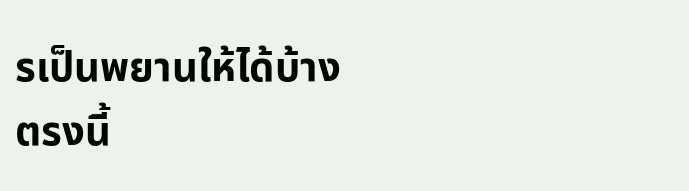รเป็นพยานให้ได้บ้าง
ตรงนี้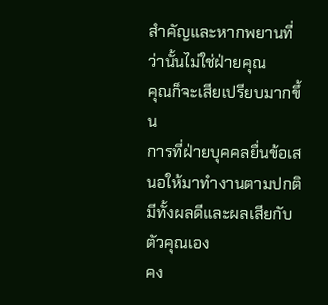สำคัญและหากพยานที่ว่านั้นไม่ใช่ฝ่ายคุณ
คุณก็จะเสียเปรียบมากขึ้น
การที่ฝ่ายบุคคลยื่นข้อเสนอให้มาทำงานตามปกติ
มีทั้งผลดีและผลเสียกับตัวคุณเอง
คง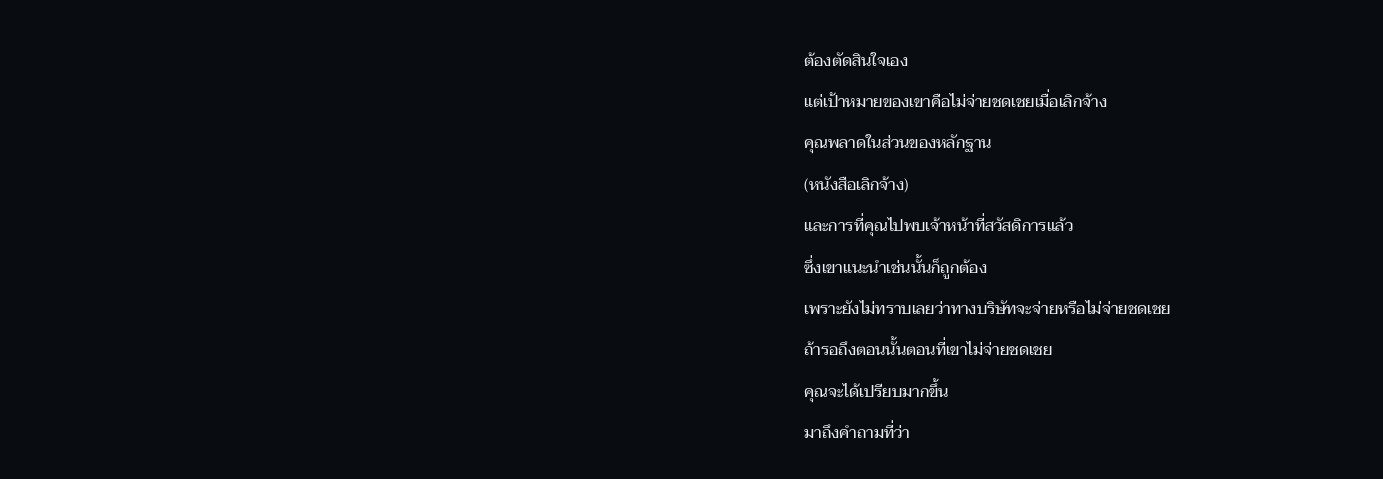ต้องตัดสินใจเอง
แต่เป้าหมายของเขาคือไม่จ่ายชดเชยเมื่อเลิกจ้าง
คุณพลาดในส่วนของหลักฐาน
(หนังสือเลิกจ้าง)
และการที่คุณไปพบเจ้าหน้าที่สวัสดิการแล้ว
ซึ่งเขาแนะนำเช่นนั้นก็ถูกต้อง
เพราะยังไม่ทราบเลยว่าทางบริษัทจะจ่ายหรือไม่จ่ายชดเชย
ถ้ารอถึงตอนนั้นตอนที่เขาไม่จ่ายชดเชย
คุณจะได้เปรียบมากขึ้น
มาถึงคำถามที่ว่า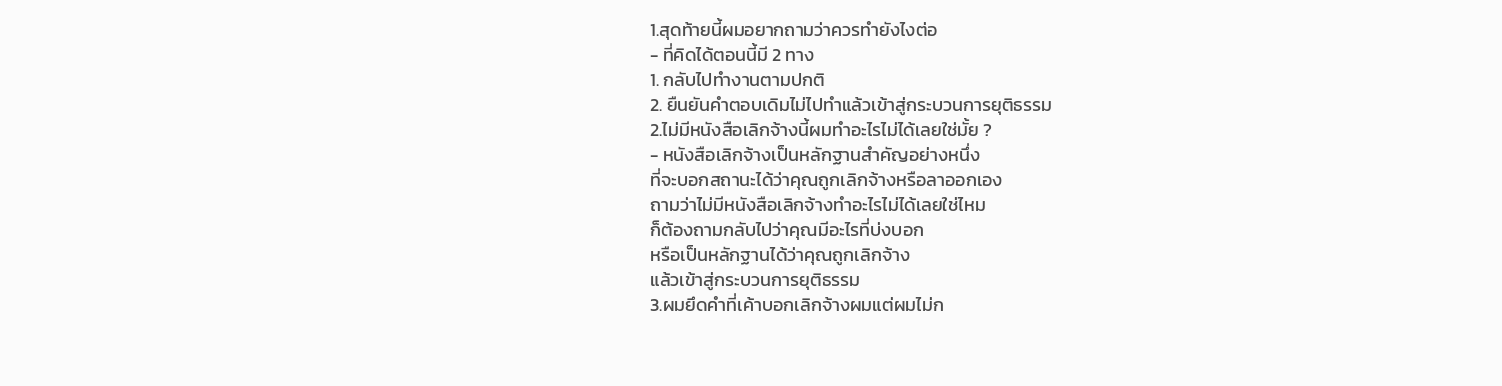1.สุดท้ายนี้ผมอยากถามว่าควรทำยังไงต่อ
- ที่คิดได้ตอนนี้มี 2 ทาง
1. กลับไปทำงานตามปกติ
2. ยืนยันคำตอบเดิมไม่ไปทำแล้วเข้าสู่กระบวนการยุติธรรม
2.ไม่มีหนังสือเลิกจ้างนี้ผมทำอะไรไม่ได้เลยใช่มั้ย ?
- หนังสือเลิกจ้างเป็นหลักฐานสำคัญอย่างหนึ่ง
ที่จะบอกสถานะได้ว่าคุณถูกเลิกจ้างหรือลาออกเอง
ถามว่าไม่มีหนังสือเลิกจ้างทำอะไรไม่ได้เลยใช่ไหม
ก็ต้องถามกลับไปว่าคุณมีอะไรที่บ่งบอก
หรือเป็นหลักฐานได้ว่าคุณถูกเลิกจ้าง
แล้วเข้าสู่กระบวนการยุติธรรม
3.ผมยึดคำที่เค้าบอกเลิกจ้างผมแต่ผมไม่ก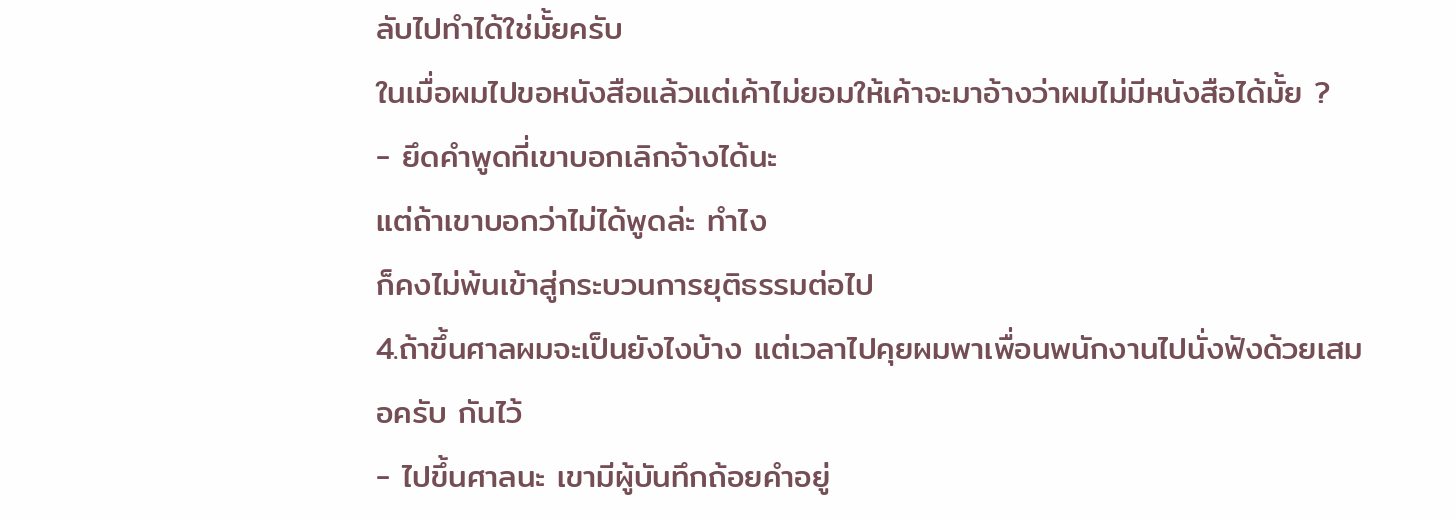ลับไปทำได้ใช่มั้ยครับ
ในเมื่อผมไปขอหนังสือแล้วแต่เค้าไม่ยอมให้เค้าจะมาอ้างว่าผมไม่มีหนังสือได้มั้ย ?
- ยึดคำพูดที่เขาบอกเลิกจ้างได้นะ
แต่ถ้าเขาบอกว่าไม่ได้พูดล่ะ ทำไง
ก็คงไม่พ้นเข้าสู่กระบวนการยุติธรรมต่อไป
4.ถ้าขึ้นศาลผมจะเป็นยังไงบ้าง แต่เวลาไปคุยผมพาเพื่อนพนักงานไปนั่งฟังด้วยเสมอครับ กันไว้
- ไปขึ้นศาลนะ เขามีผู้บันทึกถ้อยคำอยู่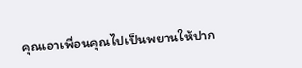คุณเอาเพื่อนคุณไปเป็นพยานให้ปาก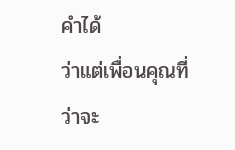คำได้
ว่าแต่เพื่อนคุณที่ว่าจะ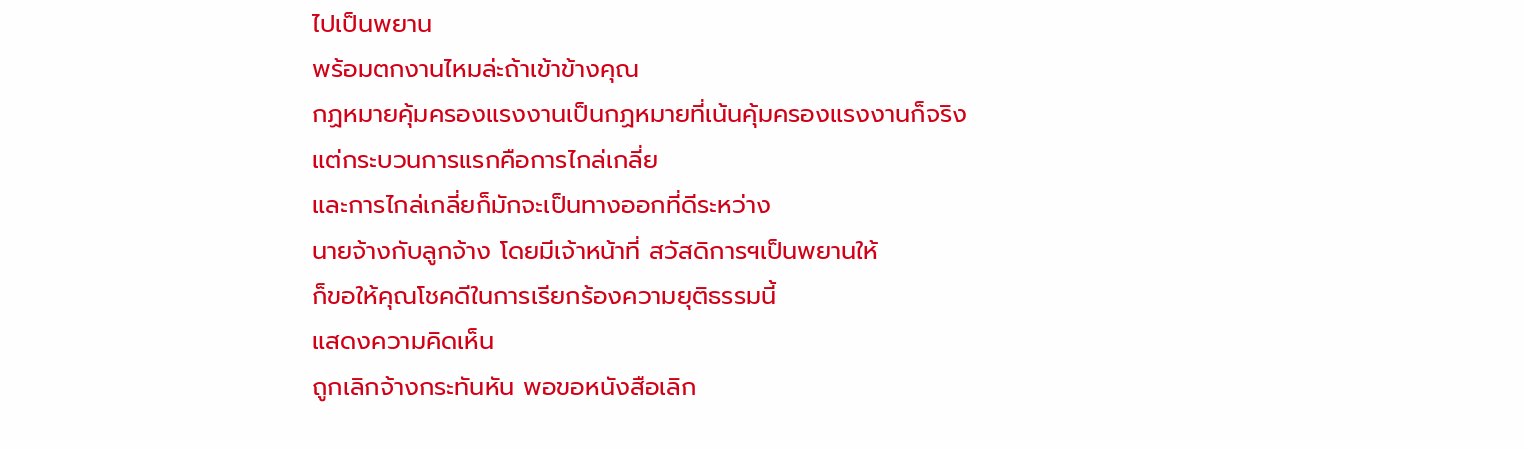ไปเป็นพยาน
พร้อมตกงานไหมล่ะถ้าเข้าข้างคุณ
กฏหมายคุ้มครองแรงงานเป็นกฏหมายที่เน้นคุ้มครองแรงงานก็จริง
แต่กระบวนการแรกคือการไกล่เกลี่ย
และการไกล่เกลี่ยก็มักจะเป็นทางออกที่ดีระหว่าง
นายจ้างกับลูกจ้าง โดยมีเจ้าหน้าที่ สวัสดิการฯเป็นพยานให้
ก็ขอให้คุณโชคดีในการเรียกร้องความยุติธรรมนี้
แสดงความคิดเห็น
ถูกเลิกจ้างกระทันหัน พอขอหนังสือเลิก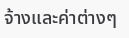จ้างและค่าต่างๆ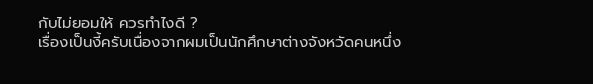กับไม่ยอมให้ ควรทำไงดี ?
เรื่องเป็นงี้ครับเนื่องจากผมเป็นนักศึกษาต่างจังหวัดคนหนึ่ง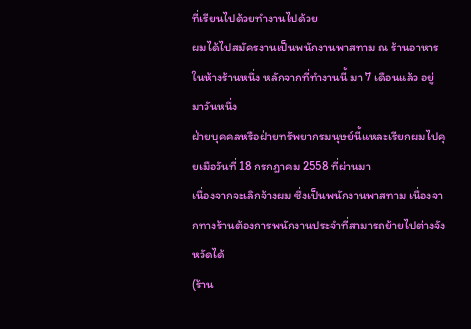ที่เรียนไปด้วยทำงานไปด้วย
ผมได้ไปสมัครงานเป็นพนักงานพาสทาม ณ ร้านอาหาร
ในห้างร้านหนึ่ง หลักจากที่ทำงานนี้ มา 7 เดือนแล้ว อยู่มาวันหนึ่ง
ฝ่ายบุคคลหรือฝ่ายทรัพยากรมนุษย์นี้แหละเรียกผมไปคุยเมือวันที่ 18 กรกฎาคม 2558 ที่ผ่านมา
เนื่องจากจะเลิกจ้างผม ซึ่งเป็นพนักงานพาสทาม เนื่องจากทางร้านต้องการพนักงานประจำที่สามารถย้ายไปต่างจังหวัดได้
(ร้าน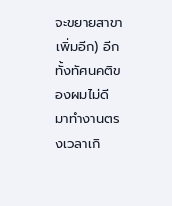จะขยายสาขาเพิ่มอีก) อีกทั้งทัศนคติของผมไม่ดี มาทำงานตรงเวลาเกิ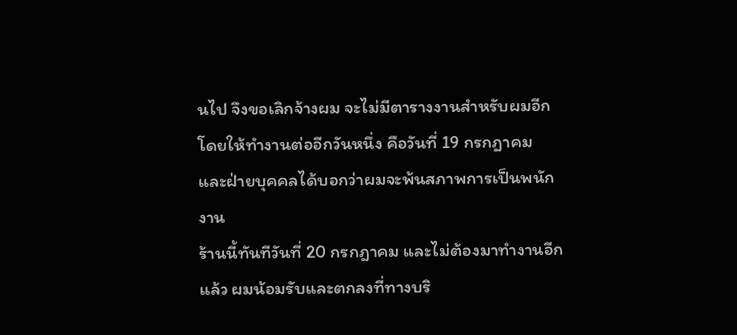นไป จึงขอเลิกจ้างผม จะไม่มีตารางงานสำหรับผมอีก
โดยให้ทำงานต่ออีกวันหนึ่ง คือวันที่ 19 กรกฎาคม และฝ่ายบุคคลได้บอกว่าผมจะพ้นสภาพการเป็นพนักงาน
ร้านนี้ทันทีวันที่ 20 กรกฎาคม และไม่ต้องมาทำงานอีกแล้ว ผมน้อมรับและตกลงที่ทางบริ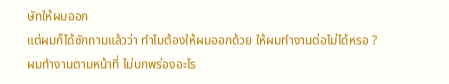ษัทให้ผมออก
แต่ผมก็ได้ซักถามแล้วว่า ทำไมต้องให้ผมออกด้วย ให้ผมทำงานต่อไม่ได้หรอ ? ผมทำงานตามหน้าที่ ไม่บกพร่องอะไร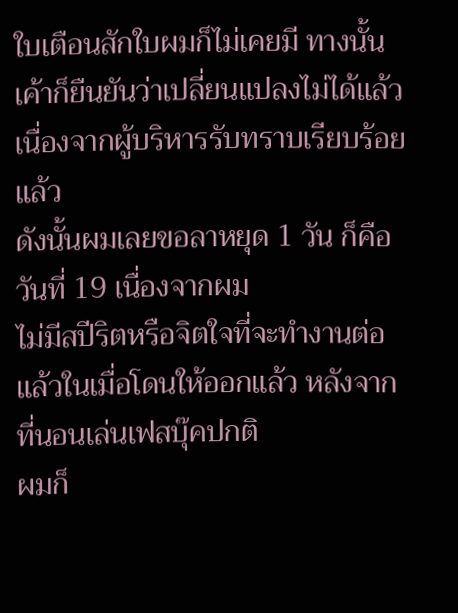ใบเตือนสักใบผมก็ไม่เคยมี ทางนั้นเค้าก็ยืนยันว่าเปลี่ยนแปลงไม่ได้แล้วเนื่องจากผู้บริหารรับทราบเรียบร้อยแล้ว
ดังนั้นผมเลยขอลาหยุด 1 วัน ก็คือวันที่ 19 เนื่องจากผม
ไม่มีสปีริตหรือจิตใจที่จะทำงานต่อแล้วในเมื่อโดนให้ออกแล้ว หลังจากที่นอนเล่นเฟสบุ๊คปกติ
ผมก็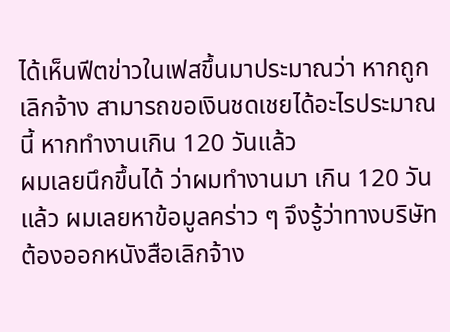ได้เห็นฟีตข่าวในเฟสขึ้นมาประมาณว่า หากถูกเลิกจ้าง สามารถขอเงินชดเชยได้อะไรประมาณนี้ หากทำงานเกิน 120 วันแล้ว
ผมเลยนึกขึ้นได้ ว่าผมทำงานมา เกิน 120 วันแล้ว ผมเลยหาข้อมูลคร่าว ๆ จึงรู้ว่าทางบริษัทต้องออกหนังสือเลิกจ้าง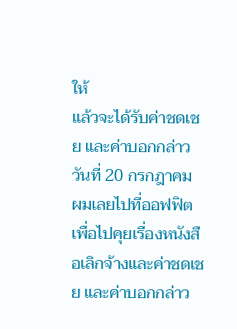ให้
แล้วจะได้รับค่าชดเชย และค่าบอกกล่าว
วันที่ 20 กรกฎาคม ผมเลยไปที่ออฟฟิต เพื่อไปคุยเรื่องหนังสือเลิกจ้างและค่าชดเชย และค่าบอกกล่าว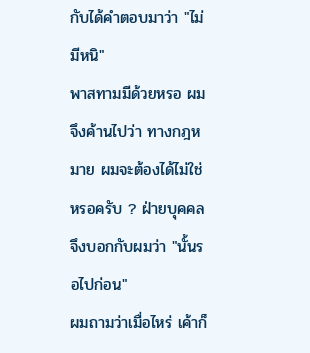กับได้คำตอบมาว่า "ไม่มีหนิ"
พาสทามมีด้วยหรอ ผมจึงค้านไปว่า ทางกฎหมาย ผมจะต้องได้ไม่ใช่หรอครับ ? ฝ่ายบุคคลจึงบอกกับผมว่า "นั้นรอไปก่อน"
ผมถามว่าเมื่อไหร่ เค้าก็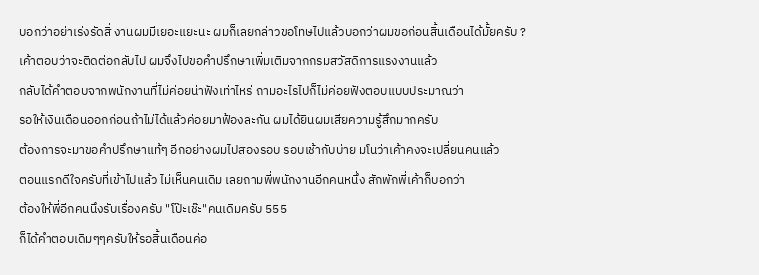บอกว่าอย่าเร่งรัดสิ่ งานผมมีเยอะแยะนะ ผมก็เลยกล่าวขอโทษไปแล้วบอกว่าผมขอก่อนสิ้นเดือนได้มั้ยครับ ?
เค้าตอบว่าจะติดต่อกลับไป ผมจึงไปขอคำปรึกษาเพิ่มเติมจากกรมสวัสดิการแรงงานแล้ว
กลับได้คำตอบจากพนักงานที่ไม่ค่อยน่าฟังเท่าไหร่ ถามอะไรไปก็ไม่ค่อยฟังตอบแบบประมาณว่า
รอให้เงินเดือนออกก่อนถ้าไม่ได้แล้วค่อยมาฟ้องละกัน ผมได้ยินผมเสียความรู้สึกมากครับ
ต้องการจะมาขอคำปรึกษาแท้ๆ อีกอย่างผมไปสองรอบ รอบเช้ากับบ่าย มโนว่าเค้าคงจะเปลี่ยนคนแล้ว
ตอนแรกดีใจครับที่เข้าไปแล้ว ไม่เห็นคนเดิม เลยถามพี่พนักงานอีกคนหนึ่ง สักพักพี่เค้าก็บอกว่า
ต้องให้พี่อีกคนนึงรับเรื่องครับ "โป๊ะเช๊ะ"คนเดิมครับ 555
ก็ได้คำตอบเดิมๆๆครับให้รอสิ้นเดือนค่อ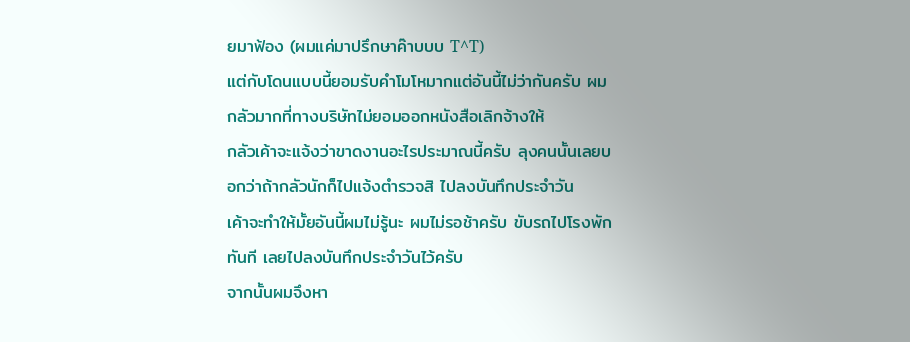ยมาฟ้อง (ผมแค่มาปรึกษาค๊าบบบ T^T)
แต่กับโดนแบบนี้ยอมรับคำโมโหมากแต่อันนี้ไม่ว่ากันครับ ผมกลัวมากที่ทางบริษัทไม่ยอมออกหนังสือเลิกจ้างให้
กลัวเค้าจะแจ้งว่าขาดงานอะไรประมาณนี้ครับ ลุงคนนั้นเลยบอกว่าถ้ากลัวนักก็ไปแจ้งตำรวจสิ ไปลงบันทึกประจำวัน
เค้าจะทำให้มั้ยอันนี้ผมไม่รู้นะ ผมไม่รอช้าครับ ขับรถไปโรงพักทันที เลยไปลงบันทึกประจำวันไว้ครับ
จากนั้นผมจึงหา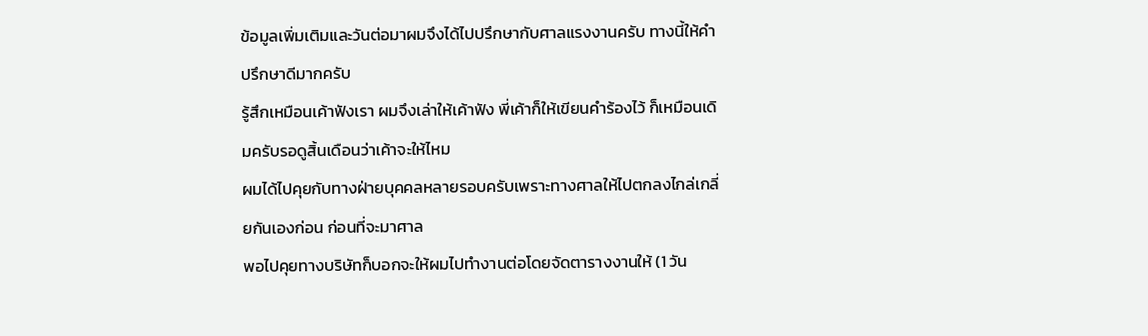ข้อมูลเพิ่มเติมและวันต่อมาผมจึงได้ไปปรึกษากับศาลแรงงานครับ ทางนี้ให้คำปรึกษาดีมากครับ
รู้สึกเหมือนเค้าฟังเรา ผมจึงเล่าให้เค้าฟัง พี่เค้าก็ให้เขียนคำร้องไว้ ก็เหมือนเดิมครับรอดูสิ้นเดือนว่าเค้าจะให้ไหม
ผมได้ไปคุยกับทางฝ่ายบุคคลหลายรอบครับเพราะทางศาลให้ไปตกลงไกล่เกลี่ยกันเองก่อน ก่อนที่จะมาศาล
พอไปคุยทางบริษัทก็บอกจะให้ผมไปทำงานต่อโดยจัดตารางงานให้ (1 วัน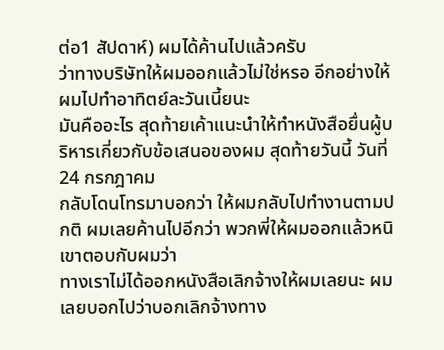ต่อ1 สัปดาห์) ผมได้ค้านไปแล้วครับ
ว่าทางบริษัทให้ผมออกแล้วไม่ใช่หรอ อีกอย่างให้ผมไปทำอาทิตย์ละวันเนี้ยนะ
มันคืออะไร สุดท้ายเค้าแนะนำให้ทำหนังสือยื่นผู้บริหารเกี่ยวกับข้อเสนอของผม สุดท้ายวันนี้ วันที่ 24 กรกฎาคม
กลับโดนโทรมาบอกว่า ให้ผมกลับไปทำงานตามปกติ ผมเลยค้านไปอีกว่า พวกพี่ให้ผมออกแล้วหนิ เขาตอบกับผมว่า
ทางเราไม่ได้ออกหนังสือเลิกจ้างให้ผมเลยนะ ผมเลยบอกไปว่าบอกเลิกจ้างทาง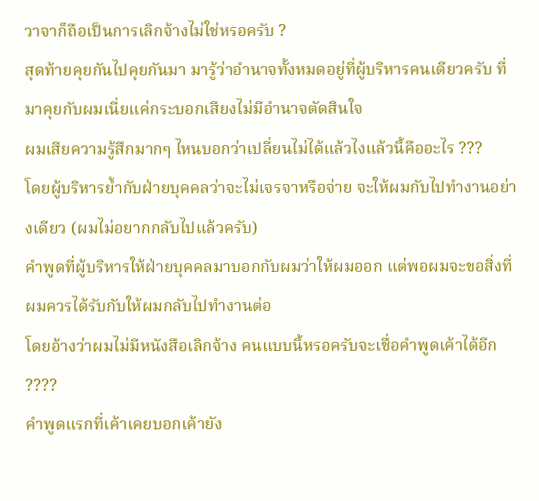วาจาก็ถือเป็นการเลิกจ้างไม่ใช่หรอครับ ?
สุดท้ายคุยกันไปคุยกันมา มารู้ว่าอำนาจทั้งหมดอยู่ที่ผู้บริหารคนเดียวครับ ที่มาคุยกับผมเนี่ยแค่กระบอกเสียงไม่มีอำนาจตัดสินใจ
ผมเสียความรู้สึกมากๆ ไหนบอกว่าเปลี่ยนไม่ได้แล้วไงแล้วนี้คืออะไร ???
โดยผู้บริหารย้ำกับฝ่ายบุคคลว่าจะไม่เจรจาหรือจ่าย จะให้ผมกับไปทำงานอย่างเดียว (ผมไม่อยากกลับไปแล้วครับ)
คำพูดที่ผู้บริหารให้ฝ่ายบุคคลมาบอกกับผมว่าให้ผมออก แต่พอผมจะขอสิ่งที่ผมควรได้รับกับให้ผมกลับไปทำงานต่อ
โดยอ้างว่าผมไม่มีหนังสือเลิกจ้าง คนแบบนี้หรอครับจะเชื่อคำพูดเค้าได้อีก ????
คำพูดแรกที่เค้าเคยบอกเค้ายัง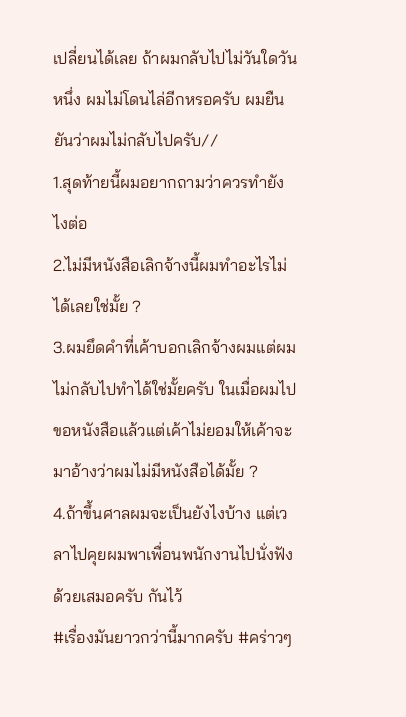เปลี่ยนได้เลย ถ้าผมกลับไปไม่วันใดวันหนึ่ง ผมไม่โดนไล่อีกหรอครับ ผมยืนยันว่าผมไม่กลับไปครับ//
1.สุดท้ายนี้ผมอยากถามว่าควรทำยังไงต่อ
2.ไม่มีหนังสือเลิกจ้างนี้ผมทำอะไรไม่ได้เลยใช่มั้ย ?
3.ผมยึดคำที่เค้าบอกเลิกจ้างผมแต่ผมไม่กลับไปทำได้ใช่มั้ยครับ ในเมื่อผมไปขอหนังสือแล้วแต่เค้าไม่ยอมให้เค้าจะมาอ้างว่าผมไม่มีหนังสือได้มั้ย ?
4.ถ้าขึ้นศาลผมจะเป็นยังไงบ้าง แต่เวลาไปคุยผมพาเพื่อนพนักงานไปนั่งฟังด้วยเสมอครับ กันไว้
#เรื่องมันยาวกว่านี้มากครับ #คร่าวๆ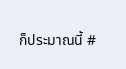ก็ประมาณนี้ #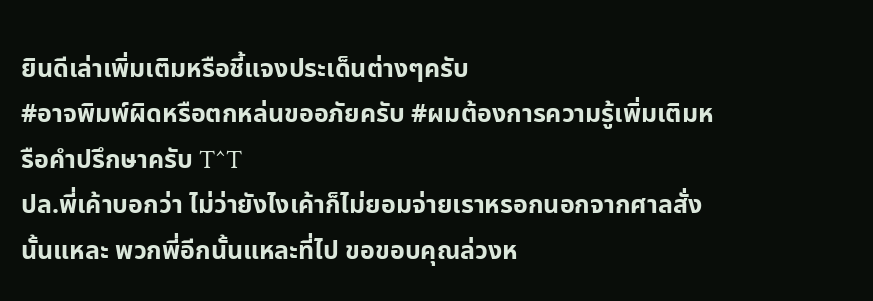ยินดีเล่าเพิ่มเติมหรือชี้แจงประเด็นต่างๆครับ
#อาจพิมพ์ผิดหรือตกหล่นขออภัยครับ #ผมต้องการความรู้เพิ่มเติมหรือคำปรึกษาครับ T^T
ปล.พี่เค้าบอกว่า ไม่ว่ายังไงเค้าก็ไม่ยอมจ่ายเราหรอกนอกจากศาลสั่งนั้นแหละ พวกพี่อีกนั้นแหละที่ไป ขอขอบคุณล่วงห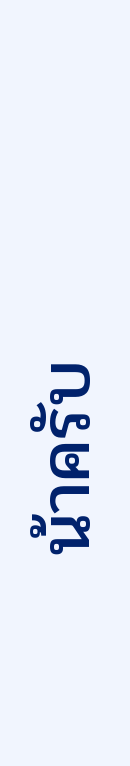น้าครับ